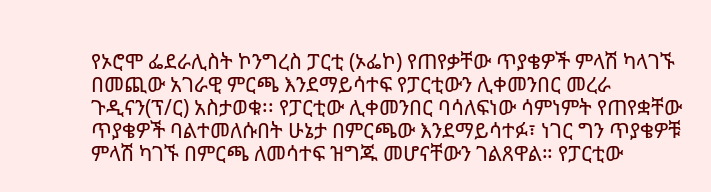የኦሮሞ ፌደራሊስት ኮንግረስ ፓርቲ (ኦፌኮ) የጠየቃቸው ጥያቄዎች ምላሽ ካላገኙ በመጪው አገራዊ ምርጫ እንደማይሳተፍ የፓርቲውን ሊቀመንበር መረራ ጉዲናን(ፕ/ር) አስታወቁ፡፡ የፓርቲው ሊቀመንበር ባሳለፍነው ሳምነምት የጠየቋቸው ጥያቄዎች ባልተመለሱበት ሁኔታ በምርጫው እንደማይሳተፉ፣ ነገር ግን ጥያቄዎቹ ምላሽ ካገኙ በምርጫ ለመሳተፍ ዝግጁ መሆናቸውን ገልጸዋል። የፓርቲው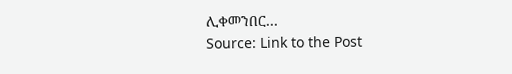ሊቀመንበር…
Source: Link to the Post